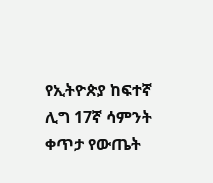የኢትዮጵያ ከፍተኛ ሊግ 17ኛ ሳምንት ቀጥታ የውጤት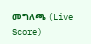መግለጫ (Live Score)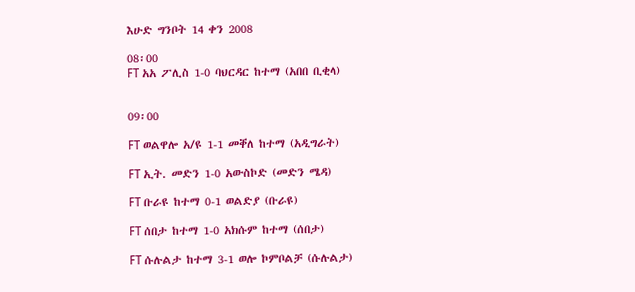እሁድ ግንቦት 14 ቀን 2008

08፡00
FT አአ ፖሊስ 1-0 ባህርዳር ከተማ (አበበ ቢቂላ)


09፡00

FT ወልዋሎ አ/ዩ 1-1 መቐለ ከተማ (አዲግራት)

FT ኢት. መድን 1-0 አውስኮድ (መድን ሜዳ)

FT ቡራዩ ከተማ 0-1 ወልድያ (ቡራዩ)

FT ሰበታ ከተማ 1-0 አክሱም ከተማ (ሰበታ)

FT ሱሉልታ ከተማ 3-1 ወሎ ኮምቦልቻ (ሱሉልታ)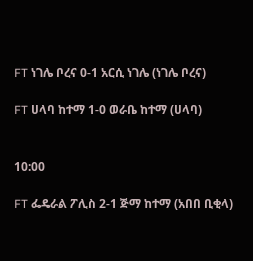FT ነገሌ ቦረና 0-1 አርሲ ነገሌ (ነገሌ ቦረና)

FT ሀላባ ከተማ 1-0 ወራቤ ከተማ (ሀላባ)


10:00

FT ፌዴራል ፖሊስ 2-1 ጅማ ከተማ (አበበ ቢቂላ)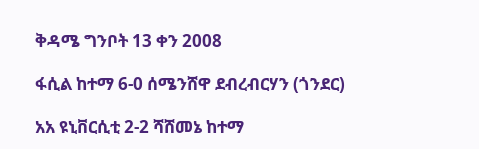ቅዳሜ ግንቦት 13 ቀን 2008

ፋሲል ከተማ 6-0 ሰሜንሸዋ ደብረብርሃን (ጎንደር)

አአ ዩኒቨርሲቲ 2-2 ሻሸመኔ ከተማ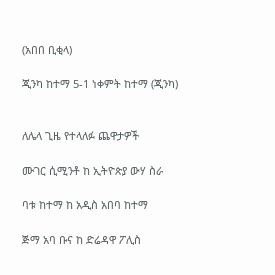(አበበ ቢቂላ)

ጂንካ ከተማ 5-1 ነቀምት ከተማ (ጂንካ)


ለሌላ ጊዜ የተላለፉ ጨዋታዎች

ሙገር ሲሚንቶ ከ ኢትዮጵያ ውሃ ስራ

ባቱ ከተማ ከ አዲስ አበባ ከተማ

ጅማ አባ ቡና ከ ድሬዳዋ ፖሊስ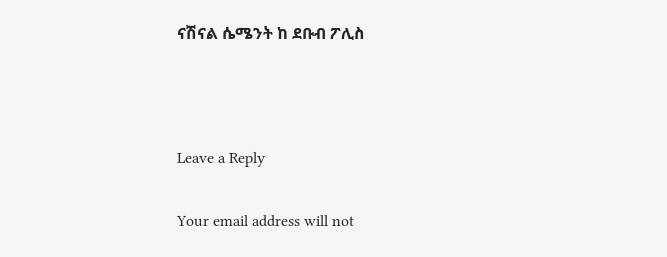ናሽናል ሴሜንት ከ ደቡብ ፖሊስ



Leave a Reply

Your email address will not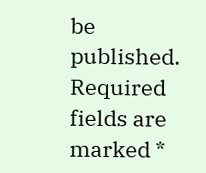be published. Required fields are marked *